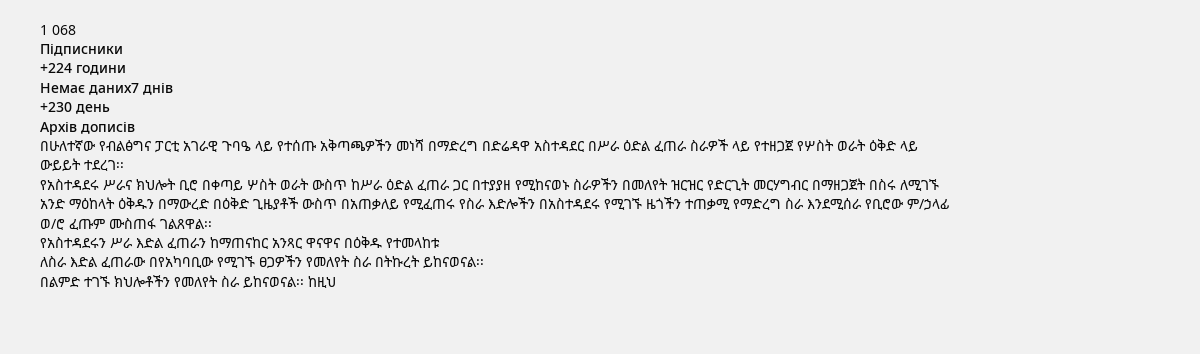1 068
Підписники
+224 години
Немає даних7 днів
+230 день
Архів дописів
በሁለተኛው የብልፅግና ፓርቲ አገራዊ ጉባዔ ላይ የተሰጡ አቅጣጫዎችን መነሻ በማድረግ በድሬዳዋ አስተዳደር በሥራ ዕድል ፈጠራ ስራዎች ላይ የተዘጋጀ የሦስት ወራት ዕቅድ ላይ ውይይት ተደረገ፡፡
የአስተዳደሩ ሥራና ክህሎት ቢሮ በቀጣይ ሦስት ወራት ውስጥ ከሥራ ዕድል ፈጠራ ጋር በተያያዘ የሚከናወኑ ስራዎችን በመለየት ዝርዝር የድርጊት መርሃግብር በማዘጋጀት በስሩ ለሚገኙ አንድ ማዕከላት ዕቅዱን በማውረድ በዕቅድ ጊዜያቶች ውስጥ በአጠቃለይ የሚፈጠሩ የስራ እድሎችን በአስተዳደሩ የሚገኙ ዜጎችን ተጠቃሚ የማድረግ ስራ እንደሚሰራ የቢሮው ም/ኃላፊ ወ/ሮ ፈጡም ሙስጠፋ ገልጸዋል፡፡
የአስተዳደሩን ሥራ እድል ፈጠራን ከማጠናከር አንጻር ዋናዋና በዕቅዱ የተመላከቱ
ለስራ እድል ፈጠራው በየአካባቢው የሚገኙ ፀጋዎችን የመለየት ስራ በትኩረት ይከናወናል፡፡
በልምድ ተገኙ ክህሎቶችን የመለየት ስራ ይከናወናል፡፡ ከዚህ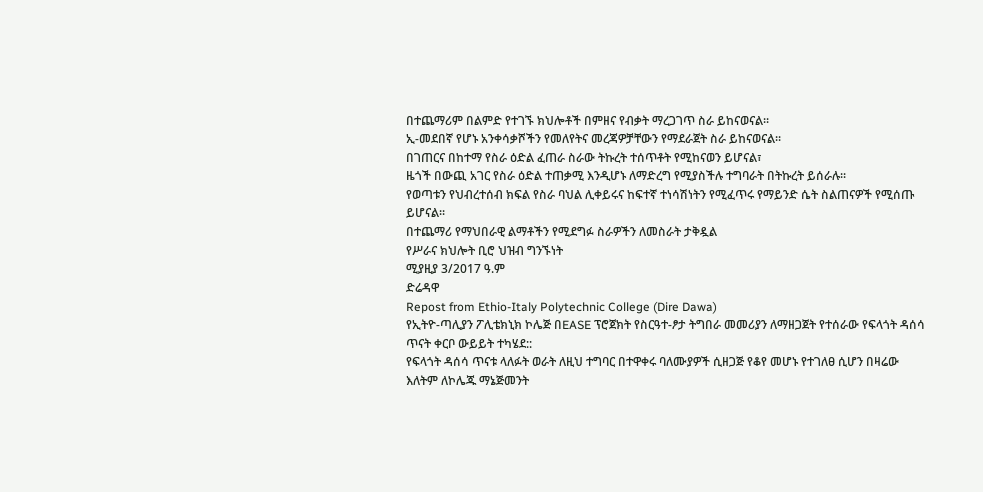በተጨማሪም በልምድ የተገኙ ክህሎቶች በምዘና የብቃት ማረጋገጥ ስራ ይከናወናል፡፡
ኢ-መደበኛ የሆኑ አንቀሳቃሾችን የመለየትና መረጃዎቻቸውን የማደራጀት ስራ ይከናወናል፡፡
በገጠርና በከተማ የስራ ዕድል ፈጠራ ስራው ትኩረት ተሰጥቶት የሚከናወን ይሆናል፣
ዜጎች በውጪ አገር የስራ ዕድል ተጠቃሚ እንዲሆኑ ለማድረግ የሚያስችሉ ተግባራት በትኩረት ይሰራሉ፡፡
የወጣቱን የህብረተሰብ ክፍል የስራ ባህል ሊቀይሩና ከፍተኛ ተነሳሽነትን የሚፈጥሩ የማይንድ ሴት ስልጠናዎች የሚሰጡ ይሆናል፡፡
በተጨማሪ የማህበራዊ ልማቶችን የሚደግፉ ስራዎችን ለመስራት ታቅዷል
የሥራና ክህሎት ቢሮ ህዝብ ግንኙነት
ሚያዚያ 3/2017 ዓ.ም
ድሬዳዋ
Repost from Ethio-Italy Polytechnic College (Dire Dawa)
የኢትዮ-ጣሊያን ፖሊቴክኒክ ኮሌጅ በEASE ፕሮጀክት የስርዓተ-ፆታ ትግበራ መመሪያን ለማዘጋጀት የተሰራው የፍላጎት ዳሰሳ ጥናት ቀርቦ ውይይት ተካሄደ::
የፍላጎት ዳሰሳ ጥናቱ ላለፉት ወራት ለዚህ ተግባር በተዋቀሩ ባለሙያዎች ሲዘጋጅ የቆየ መሆኑ የተገለፀ ሲሆን በዛሬው እለትም ለኮሌጁ ማኔጅመንት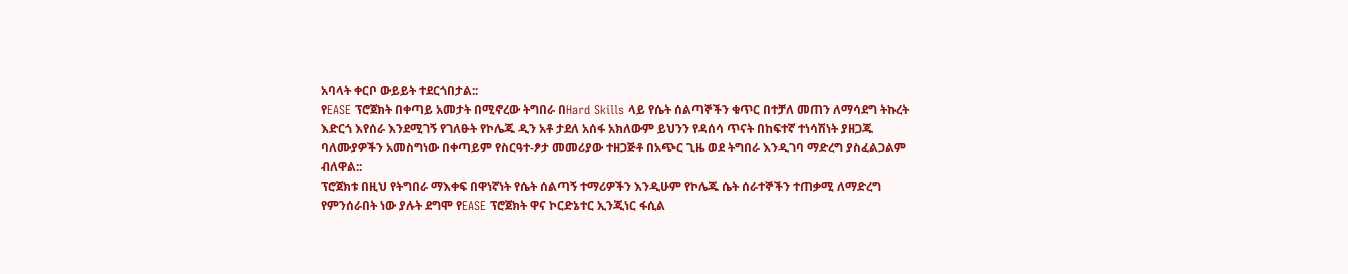አባላት ቀርቦ ውይይት ተደርጎበታል::
የEASE ፕሮጀክት በቀጣይ አመታት በሚኖረው ትግበራ በHard Skills ላይ የሴት ሰልጣኞችን ቁጥር በተቻለ መጠን ለማሳደግ ትኩረት እድርጎ እየሰራ እንደሚገኝ የገለፁት የኮሌጁ ዲን አቶ ታደለ አሰፋ አክለውም ይህንን የዳሰሳ ጥናት በከፍተኛ ተነሳሽነት ያዘጋጁ ባለሙያዎችን አመስግነው በቀጣይም የስርዓተ-ፆታ መመሪያው ተዘጋጅቶ በአጭር ጊዜ ወደ ትግበራ እንዲገባ ማድረግ ያስፈልጋልም ብለዋል::
ፕሮጀክቱ በዚህ የትግበራ ማእቀፍ በዋነኛነት የሴት ሰልጣኝ ተማሪዎችን እንዲሁም የኮሌጁ ሴት ሰራተኞችን ተጠቃሚ ለማድረግ የምንሰራበት ነው ያሉት ደግሞ የEASE ፕሮጀክት ዋና ኮርድኔተር ኢንጂነር ፋሲል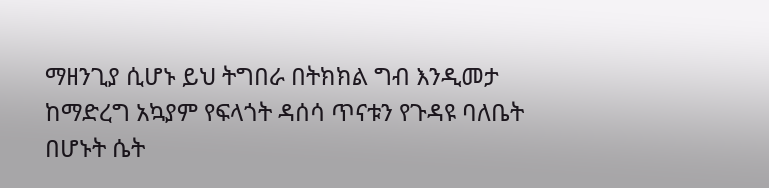ማዘንጊያ ሲሆኑ ይህ ትግበራ በትክክል ግብ እንዲመታ ከማድረግ አኳያም የፍላጎት ዳሰሳ ጥናቱን የጉዳዩ ባለቤት በሆኑት ሴት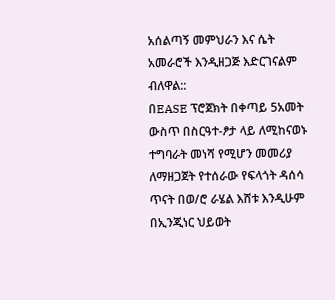አሰልጣኝ መምህራን እና ሴት አመራሮች እንዲዘጋጅ እድርገናልም ብለዋል::
በEASE ፕሮጀክት በቀጣይ 5አመት ውስጥ በስርዓተ-ፆታ ላይ ለሚከናወኑ ተግባራት መነሻ የሚሆን መመሪያ ለማዘጋጀት የተሰራው የፍላጎት ዳሰሳ ጥናት በወ/ሮ ራሄል እሸቱ እንዲሁም በኢንጂነር ህይወት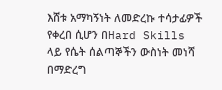እሸቱ አማካኝነት ለመድረኩ ተሳታፊዎች የቀረበ ሲሆን በHard Skills ላይ የሴት ሰልጣኞችን ውስነት መነሻ በማድረግ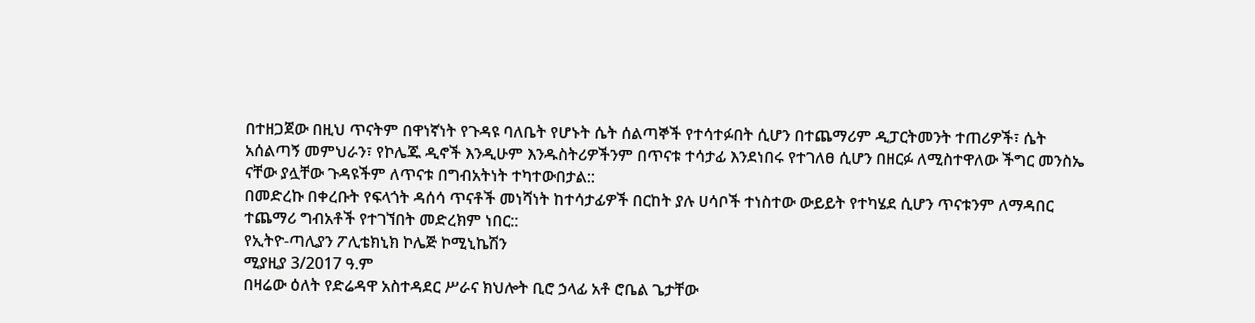በተዘጋጀው በዚህ ጥናትም በዋነኛነት የጉዳዩ ባለቤት የሆኑት ሴት ሰልጣኞች የተሳተፉበት ሲሆን በተጨማሪም ዲፓርትመንት ተጠሪዎች፣ ሴት አሰልጣኝ መምህራን፣ የኮሌጁ ዲኖች እንዲሁም እንዱስትሪዎችንም በጥናቱ ተሳታፊ እንደነበሩ የተገለፀ ሲሆን በዘርፉ ለሚስተዋለው ችግር መንስኤ ናቸው ያሏቸው ጉዳዩችም ለጥናቱ በግብአትነት ተካተውበታል::
በመድረኩ በቀረቡት የፍላጎት ዳሰሳ ጥናቶች መነሻነት ከተሳታፊዎች በርከት ያሉ ሀሳቦች ተነስተው ውይይት የተካሄደ ሲሆን ጥናቱንም ለማዳበር ተጨማሪ ግብአቶች የተገኘበት መድረክም ነበር::
የኢትዮ-ጣሊያን ፖሊቴክኒክ ኮሌጅ ኮሚኒኬሽን
ሚያዚያ 3/2017 ዓ.ም
በዛሬው ዕለት የድሬዳዋ አስተዳደር ሥራና ክህሎት ቢሮ ኃላፊ አቶ ሮቤል ጌታቸው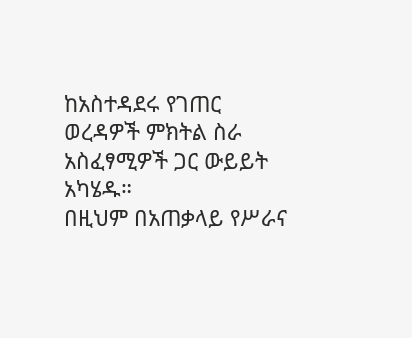ከአስተዳደሩ የገጠር ወረዳዎች ምክትል ስራ አስፈፃሚዎች ጋር ውይይት አካሄዱ።
በዚህም በአጠቃላይ የሥራና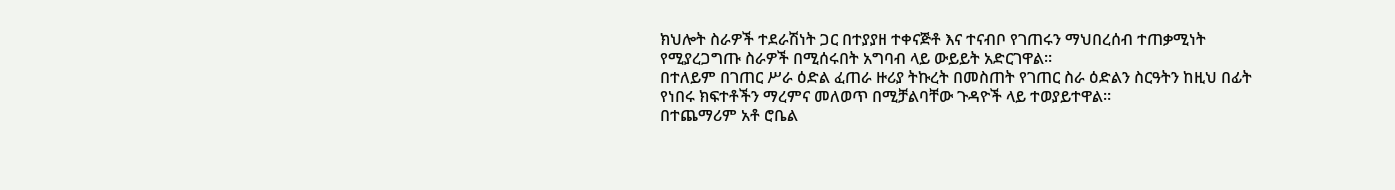ክህሎት ስራዎች ተደራሽነት ጋር በተያያዘ ተቀናጅቶ እና ተናብቦ የገጠሩን ማህበረሰብ ተጠቃሚነት የሚያረጋግጡ ስራዎች በሚሰሩበት አግባብ ላይ ውይይት አድርገዋል።
በተለይም በገጠር ሥራ ዕድል ፈጠራ ዙሪያ ትኩረት በመስጠት የገጠር ስራ ዕድልን ስርዓትን ከዚህ በፊት የነበሩ ክፍተቶችን ማረምና መለወጥ በሚቻልባቸው ጉዳዮች ላይ ተወያይተዋል።
በተጨማሪም አቶ ሮቤል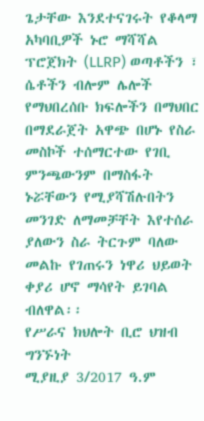ጌታቸው እንደተናገሩት የቆላማ አካባቢዎች ኑሮ ማሻሻል ፕሮጀክት (LLRP) ወጣቶችን ፣ ሴቶችን ብሎም ሌሎች የማህበረሰቡ ክፍሎችን በማህበር በማደራጀት አዋጭ በሆኑ የስራ መስኮች ተሰማርተው የገቢ ምንጫውንም በማስፋት ኑሯቸውን የሚያሻሽሉበትን መንገድ ለማመቻቸት እየተሰራ ያለውን ስራ ትርጉም ባለው መልኩ የገጠሩን ነዋሪ ህይወት ቀያሪ ሆኖ ማሳየት ይገባል ብለዋል፡፡
የሥራና ክህሎት ቢሮ ህዝብ ግንኙነት
ሚያዚያ 3/2017 ዓ.ም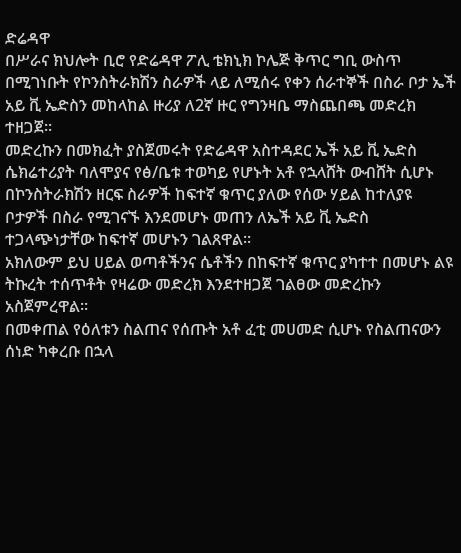ድሬዳዋ
በሥራና ክህሎት ቢሮ የድሬዳዋ ፖሊ ቴክኒክ ኮሌጅ ቅጥር ግቢ ውስጥ በሚገነቡት የኮንስትራክሽን ስራዎች ላይ ለሚሰሩ የቀን ሰራተኞች በስራ ቦታ ኤች አይ ቪ ኤድስን መከላከል ዙሪያ ለ2ኛ ዙር የግንዛቤ ማስጨበጫ መድረክ ተዘጋጀ።
መድረኩን በመክፈት ያስጀመሩት የድሬዳዋ አስተዳደር ኤች አይ ቪ ኤድስ ሴክሬተሪያት ባለሞያና የፅ/ቤቱ ተወካይ የሆኑት አቶ የኋላሸት ውብሸት ሲሆኑ በኮንስትራክሽን ዘርፍ ስራዎች ከፍተኛ ቁጥር ያለው የሰው ሃይል ከተለያዩ ቦታዎች በስራ የሚገናኙ እንደመሆኑ መጠን ለኤች አይ ቪ ኤድስ ተጋላጭነታቸው ከፍተኛ መሆኑን ገልጸዋል፡፡
አክለውም ይህ ሀይል ወጣቶችንና ሴቶችን በከፍተኛ ቁጥር ያካተተ በመሆኑ ልዩ ትኩረት ተሰጥቶት የዛሬው መድረክ እንደተዘጋጀ ገልፀው መድረኩን አስጀምረዋል።
በመቀጠል የዕለቱን ስልጠና የሰጡት አቶ ፈቲ መሀመድ ሲሆኑ የስልጠናውን ሰነድ ካቀረቡ በኋላ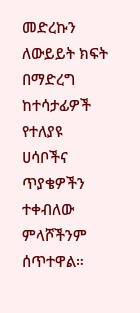መድረኩን ለውይይት ክፍት በማድረግ ከተሳታፊዎች የተለያዩ ሀሳቦችና ጥያቄዎችን ተቀብለው ምላሾችንም ሰጥተዋል።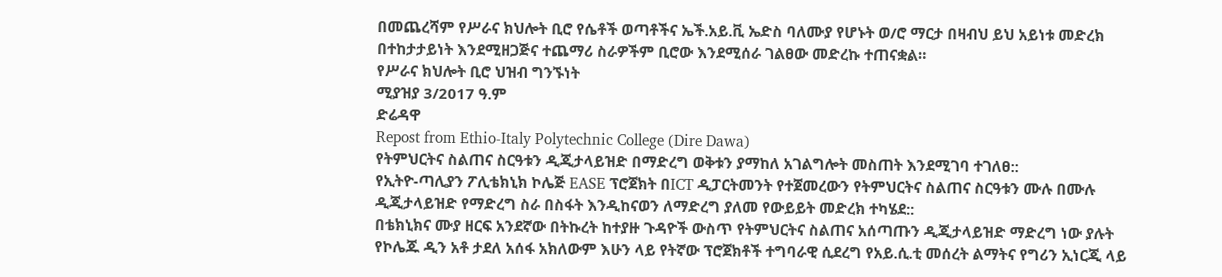በመጨረሻም የሥራና ክህሎት ቢሮ የሴቶች ወጣቶችና ኤች.አይ.ቪ ኤድስ ባለሙያ የሆኑት ወ/ሮ ማርታ በዛብህ ይህ አይነቱ መድረክ በተከታታይነት እንደሚዘጋጅና ተጨማሪ ስራዎችም ቢሮው እንደሚሰራ ገልፀው መድረኩ ተጠናቋል።
የሥራና ክህሎት ቢሮ ህዝብ ግንኙነት
ሚያዝያ 3/2017 ዓ.ም
ድሬዳዋ
Repost from Ethio-Italy Polytechnic College (Dire Dawa)
የትምህርትና ስልጠና ስርዓቱን ዲጂታላይዝድ በማድረግ ወቅቱን ያማከለ አገልግሎት መስጠት እንደሚገባ ተገለፀ::
የኢትዮ-ጣሊያን ፖሊቴክኒክ ኮሌጅ EASE ፕሮጀክት በICT ዲፓርትመንት የተጀመረውን የትምህርትና ስልጠና ስርዓቱን ሙሉ በሙሉ ዲጂታላይዝድ የማድረግ ስራ በስፋት እንዲከናወን ለማድረግ ያለመ የውይይት መድረክ ተካሄደ::
በቴክኒክና ሙያ ዘርፍ አንደኛው በትኩረት ከተያዙ ጉዳዮች ውስጥ የትምህርትና ስልጠና አሰጣጡን ዲጂታላይዝድ ማድረግ ነው ያሉት የኮሌጁ ዲን አቶ ታደለ አሰፋ አክለውም እሁን ላይ የትኛው ፕሮጀክቶች ተግባራዊ ሲደረግ የአይ.ሲ.ቲ መሰረት ልማትና የግሪን ኢነርጂ ላይ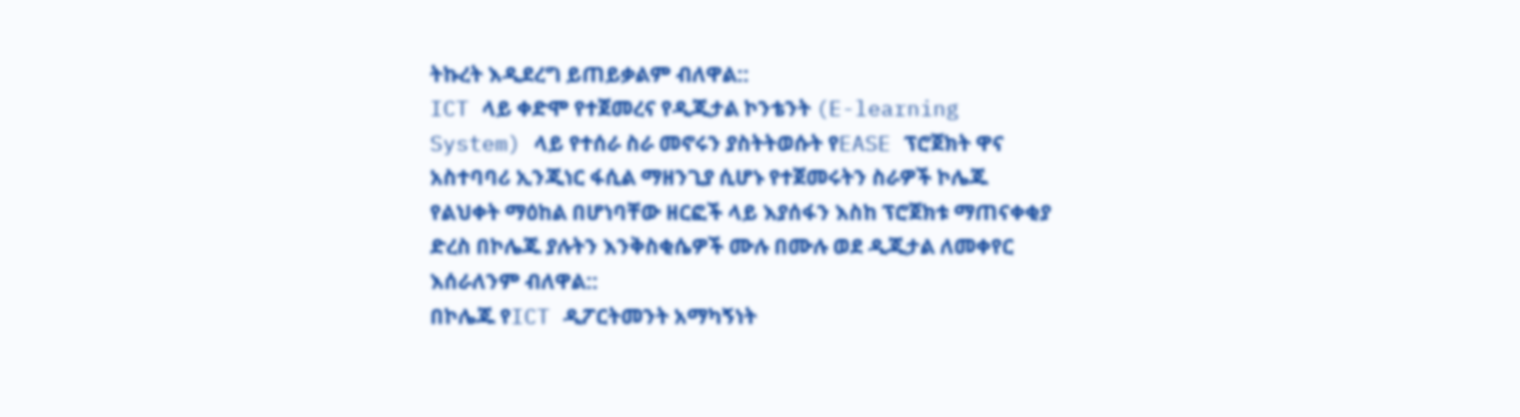ትኩረት እዲደረግ ይጠይቃልም ብለዋል::
ICT ላይ ቀድሞ የተጀመረና የዲጂታል ኮንቴንት (E-learning System) ላይ የተሰራ ስራ መኖሩን ያስትትወሱት የEASE ፕሮጀክት ዋና አስተባባሪ ኢንጂነር ፋሲል ማዘንጊያ ሲሆኑ የተጀመሩትን ስራዎች ኮሌጁ የልህቀት ማዕከል በሆነባቸው ዘርፎች ላይ እያሰፋን እስከ ፕሮጀክቱ ማጠናቀቂያ ድረስ በኮሌጁ ያሉትን እንቅስቂሴዎች ሙሉ በሙሉ ወደ ዲጂታል ለመቀየር እሰራለንም ብለዋል::
በኮሌጁ የICT ዲፖርትመንት አማካኝነት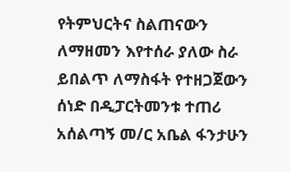የትምህርትና ስልጠናውን ለማዘመን እየተሰራ ያለው ስራ ይበልጥ ለማስፋት የተዘጋጀውን ሰነድ በዲፓርትመንቱ ተጠሪ አሰልጣኝ መ/ር አቤል ፋንታሁን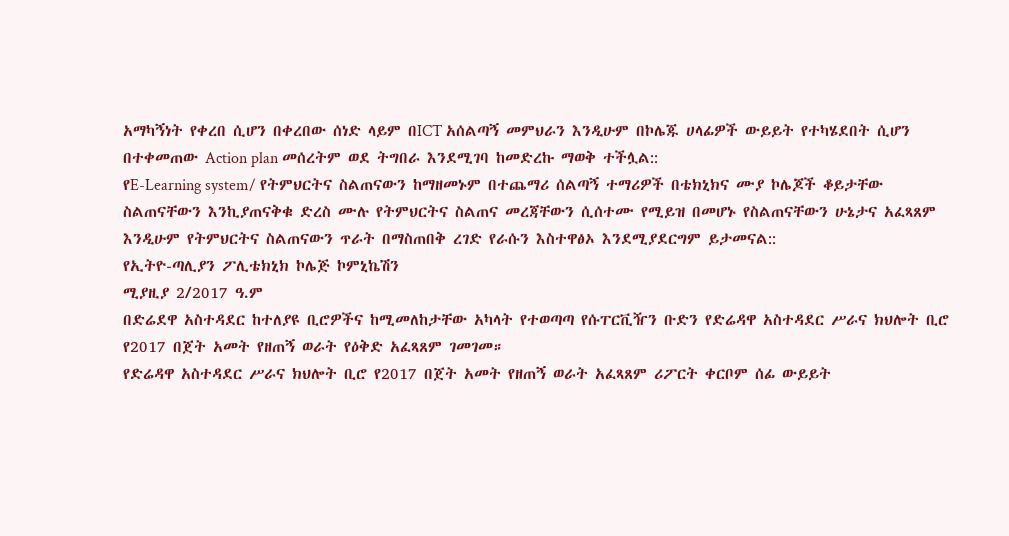አማካኝነት የቀረበ ሲሆን በቀረበው ሰነድ ላይም በICT አሰልጣኝ መምህራን እንዲሁም በኮሌጁ ሀላፊዎች ውይይት የተካሄደበት ሲሆን በተቀመጠው Action plan መሰረትም ወደ ትግበራ እንደሚገባ ከመድረኩ ማወቅ ተችሏል::
የE-Learning system/ የትምህርትና ስልጠናውን ከማዘመኑም በተጨማሪ ሰልጣኝ ተማሪዎች በቴክኒክና ሙያ ኮሌጆች ቆይታቸው ስልጠናቸውን እንኪያጠናቅቁ ድረስ ሙሉ የትምህርትና ስልጠና መረጃቸውን ሲሰተሙ የሚይዝ በመሆኑ የስልጠናቸውን ሁኔታና አፈጻጸም እንዲሁም የትምህርትና ስልጠናውን ጥራት በማስጠበቅ ረገድ የራሱን እስተዋፅኦ እንደሚያደርግም ይታመናል::
የኢትዮ-ጣሊያን ፖሊቴክኒክ ኮሌጅ ኮምኒኬሽን
ሚያዚያ 2/2017 ዓ.ም
በድሬደዋ አስተዳደር ከተለያዩ ቢሮዎችና ከሚመለከታቸው አካላት የተወጣጣ የሱፐርቪዥን ቡድን የድሬዳዋ አስተዳደር ሥራና ክህሎት ቢሮ የ2017 በጀት አመት የዘጠኝ ወራት የዕቅድ አፈጻጸም ገመገመ።
የድሬዳዋ አስተዳደር ሥራና ክህሎት ቢሮ የ2017 በጀት አመት የዘጠኝ ወራት አፈጻጸም ሪፖርት ቀርቦም ሰፊ ውይይት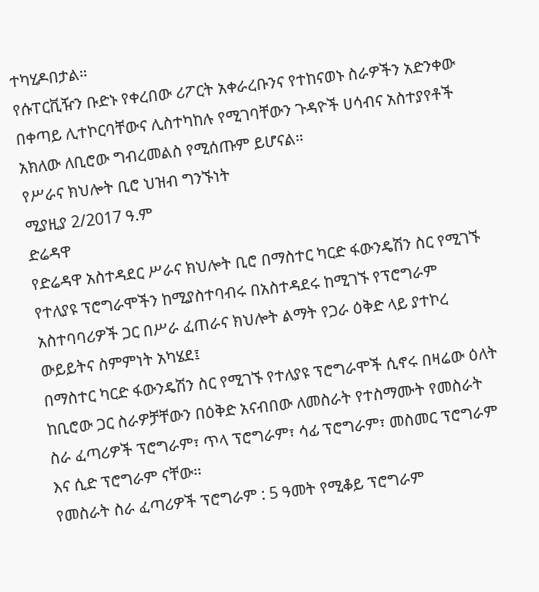ተካሂዶበታል።
የሱፐርቪዥን ቡድኑ የቀረበው ሪፖርት አቀራረቡንና የተከናወኑ ስራዎችን አድንቀው በቀጣይ ሊተኮርባቸውና ሊስተካከሉ የሚገባቸውን ጉዳዮች ሀሳብና አስተያየቶች አክለው ለቢሮው ግብረመልስ የሚሰጡም ይሆናል።
የሥራና ክህሎት ቢሮ ህዝብ ግንኙነት
ሚያዚያ 2/2017 ዓ.ም
ድሬዳዋ
የድሬዳዋ አስተዳደር ሥራና ክህሎት ቢሮ በማስተር ካርድ ፋውንዴሽን ስር የሚገኙ የተለያዩ ፕሮግራሞችን ከሚያስተባብሩ በአስተዳደሩ ከሚገኙ የፕሮግራም አስተባባሪዎች ጋር በሥራ ፈጠራና ክህሎት ልማት የጋራ ዕቅድ ላይ ያተኮረ ውይይትና ስምምነት አካሄደ፤
በማስተር ካርድ ፋውንዴሽን ስር የሚገኙ የተለያዩ ፕሮግራሞች ሲኖሩ በዛሬው ዕለት ከቢሮው ጋር ስራዎቻቸውን በዕቅድ አናብበው ለመስራት የተስማሙት የመስራት ስራ ፈጣሪዎች ፕሮግራም፣ ጥላ ፕሮግራም፣ ሳፊ ፕሮግራም፣ መስመር ፕሮግራም እና ሲድ ፕሮግራም ናቸው፡፡
የመስራት ስራ ፈጣሪዎች ፕሮግራም : 5 ዓመት የሚቆይ ፕሮግራም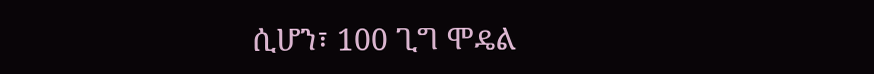ሲሆን፣ 100 ጊግ ሞዴል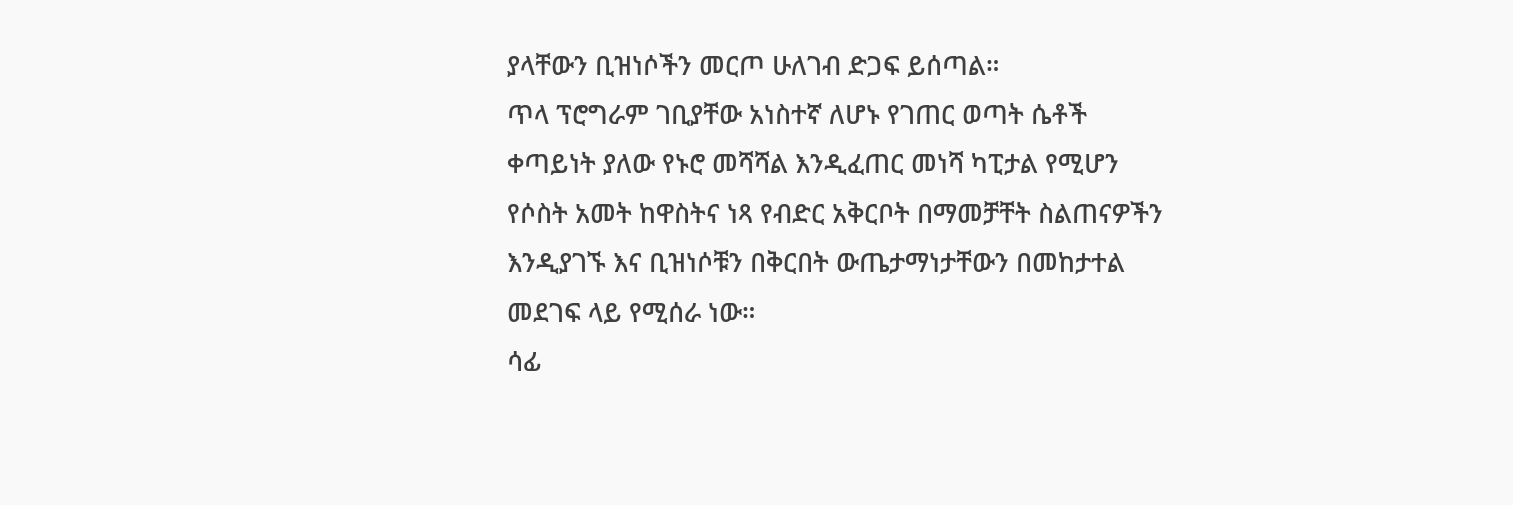ያላቸውን ቢዝነሶችን መርጦ ሁለገብ ድጋፍ ይሰጣል።
ጥላ ፕሮግራም ገቢያቸው አነስተኛ ለሆኑ የገጠር ወጣት ሴቶች ቀጣይነት ያለው የኑሮ መሻሻል እንዲፈጠር መነሻ ካፒታል የሚሆን የሶስት አመት ከዋስትና ነጻ የብድር አቅርቦት በማመቻቸት ስልጠናዎችን እንዲያገኙ እና ቢዝነሶቹን በቅርበት ውጤታማነታቸውን በመከታተል መደገፍ ላይ የሚሰራ ነው።
ሳፊ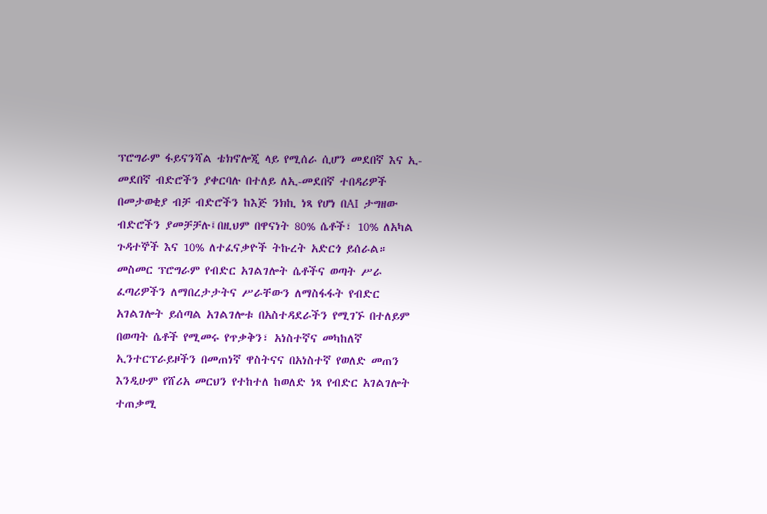ፕሮግራም ፋይናንሻል ቴክኖሎጂ ላይ የሚሰራ ሲሆን መደበኛ እና ኢ-መደበኛ ብድሮችን ያቀርባሉ በተለይ ለኢ-መደበኛ ተበዳሪዎች በመታወቂያ ብቻ ብድሮችን ከእጅ ንክኪ ነጻ የሆነ በAI ታግዘው ብድሮችን ያመቻቻሉ፤በዚህም በዋናነት 80% ሴቶች፣ 10% ለአካል ጉዳተኞች እና 10% ለተፈናቃዮች ትኩረት አድርጎ ይሰራል።
መስመር ፕሮግራም የብድር አገልገሎት ሴቶችና ወጣት ሥራ ፈጣሪዎችን ለማበረታታትና ሥራቸውን ለማስፋፋት የብድር አገልገሎት ይሰጣል አገልገሎቱ በአስተዳደራችን የሚገኙ በተለይም በወጣት ሴቶች የሚመሩ የጥቃቅን፣ አነስተኛና መካከለኛ ኢንተርፕራይዞችን በመጠነኛ ዋስትናና በአነስተኛ የወለድ መጠን እንዲሁም የሸሪአ መርህን የተከተለ ከወለድ ነጻ የብድር አገልገሎት ተጠቃሚ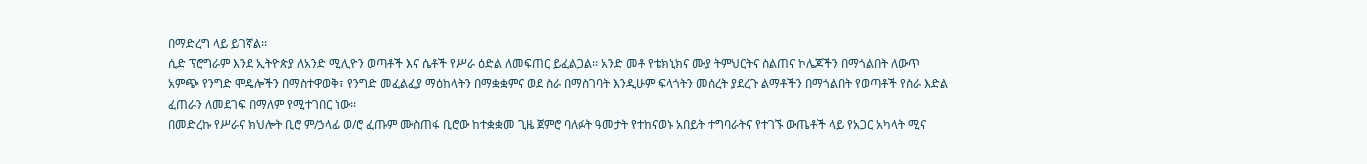በማድረግ ላይ ይገኛል፡፡
ሲድ ፕሮግራም እንደ ኢትዮጵያ ለአንድ ሚሊዮን ወጣቶች እና ሴቶች የሥራ ዕድል ለመፍጠር ይፈልጋል፡፡ አንድ መቶ የቴክኒክና ሙያ ትምህርትና ስልጠና ኮሌጆችን በማጎልበት ለውጥ አምጭ የንግድ ሞዴሎችን በማስተዋወቅ፣ የንግድ መፈልፈያ ማዕከላትን በማቋቋምና ወደ ስራ በማስገባት እንዲሁም ፍላጎትን መሰረት ያደረጉ ልማቶችን በማጎልበት የወጣቶች የስራ እድል ፈጠራን ለመደገፍ በማለም የሚተገበር ነው፡፡
በመድረኩ የሥራና ክህሎት ቢሮ ም/ኃላፊ ወ/ሮ ፈጡም ሙስጠፋ ቢሮው ከተቋቋመ ጊዜ ጀምሮ ባለፉት ዓመታት የተከናወኑ አበይት ተግባራትና የተገኙ ውጤቶች ላይ የአጋር አካላት ሚና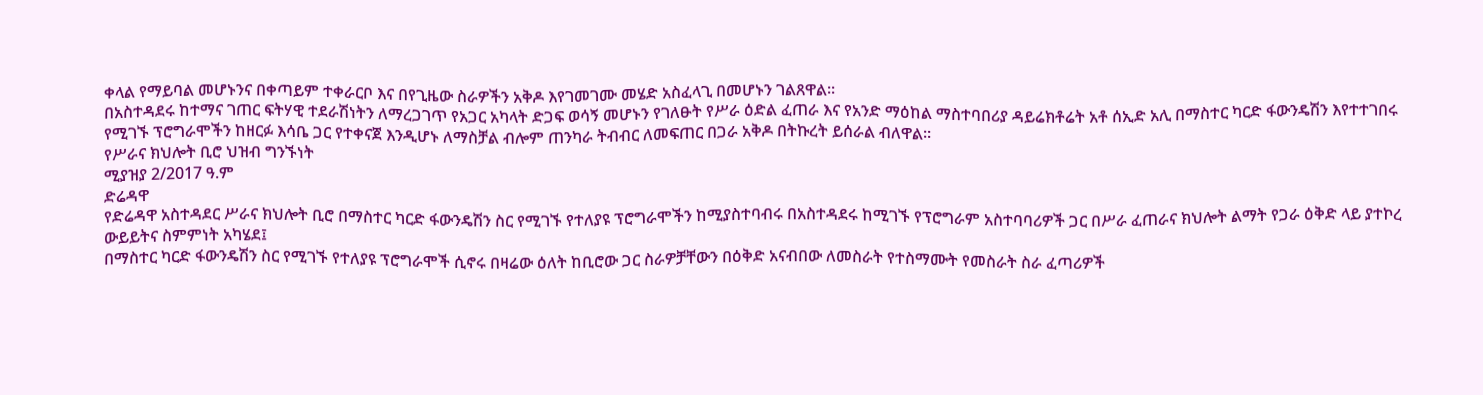ቀላል የማይባል መሆኑንና በቀጣይም ተቀራርቦ እና በየጊዜው ስራዎችን አቅዶ እየገመገሙ መሄድ አስፈላጊ በመሆኑን ገልጸዋል፡፡
በአስተዳደሩ ከተማና ገጠር ፍትሃዊ ተደራሽነትን ለማረጋገጥ የአጋር አካላት ድጋፍ ወሳኝ መሆኑን የገለፁት የሥራ ዕድል ፈጠራ እና የአንድ ማዕከል ማስተባበሪያ ዳይሬክቶሬት አቶ ሰኢድ አሊ በማስተር ካርድ ፋውንዴሽን እየተተገበሩ የሚገኙ ፕሮግራሞችን ከዘርፉ እሳቤ ጋር የተቀናጀ እንዲሆኑ ለማስቻል ብሎም ጠንካራ ትብብር ለመፍጠር በጋራ አቅዶ በትኩረት ይሰራል ብለዋል፡፡
የሥራና ክህሎት ቢሮ ህዝብ ግንኙነት
ሚያዝያ 2/2017 ዓ.ም
ድሬዳዋ
የድሬዳዋ አስተዳደር ሥራና ክህሎት ቢሮ በማስተር ካርድ ፋውንዴሽን ስር የሚገኙ የተለያዩ ፕሮግራሞችን ከሚያስተባብሩ በአስተዳደሩ ከሚገኙ የፕሮግራም አስተባባሪዎች ጋር በሥራ ፈጠራና ክህሎት ልማት የጋራ ዕቅድ ላይ ያተኮረ ውይይትና ስምምነት አካሄደ፤
በማስተር ካርድ ፋውንዴሽን ስር የሚገኙ የተለያዩ ፕሮግራሞች ሲኖሩ በዛሬው ዕለት ከቢሮው ጋር ስራዎቻቸውን በዕቅድ አናብበው ለመስራት የተስማሙት የመስራት ስራ ፈጣሪዎች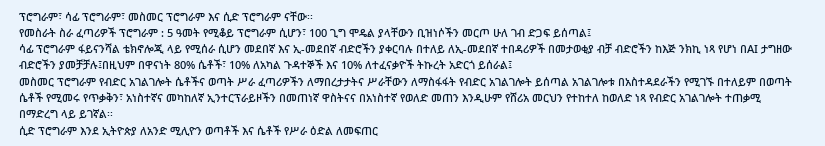ፕሮግራም፣ ሳፊ ፕሮግራም፣ መስመር ፕሮግራም እና ሲድ ፕሮግራም ናቸው፡፡
የመስራት ስራ ፈጣሪዎች ፕሮግራም : 5 ዓመት የሚቆይ ፕሮግራም ሲሆን፣ 100 ጊግ ሞዴል ያላቸውን ቢዝነሶችን መርጦ ሁለ ገብ ድጋፍ ይሰጣል፤
ሳፊ ፕሮግራም ፋይናንሻል ቴክኖሎጂ ላይ የሚሰራ ሲሆን መደበኛ እና ኢ-መደበኛ ብድሮችን ያቀርባሉ በተለይ ለኢ-መደበኛ ተበዳሪዎች በመታወቂያ ብቻ ብድሮችን ከእጅ ንክኪ ነጻ የሆነ በAI ታግዘው ብድሮችን ያመቻቻሉ፤በዚህም በዋናነት 80% ሴቶች፣ 10% ለአካል ጉዳተኞች እና 10% ለተፈናቃዮች ትኩረት አድርጎ ይሰራል፤
መስመር ፕሮግራም የብድር አገልገሎት ሴቶችና ወጣት ሥራ ፈጣሪዎችን ለማበረታታትና ሥራቸውን ለማስፋፋት የብድር አገልገሎት ይሰጣል አገልገሎቱ በአስተዳደራችን የሚገኙ በተለይም በወጣት ሴቶች የሚመሩ የጥቃቅን፣ አነስተኛና መካከለኛ ኢንተርፕራይዞችን በመጠነኛ ዋስትናና በአነስተኛ የወለድ መጠን እንዲሁም የሸሪአ መርህን የተከተለ ከወለድ ነጻ የብድር አገልገሎት ተጠቃሚ በማድረግ ላይ ይገኛል፡፡
ሲድ ፕሮግራም እንደ ኢትዮጵያ ለአንድ ሚሊዮን ወጣቶች እና ሴቶች የሥራ ዕድል ለመፍጠር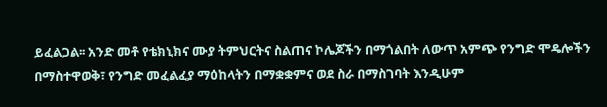ይፈልጋል፡፡ አንድ መቶ የቴክኒክና ሙያ ትምህርትና ስልጠና ኮሌጆችን በማጎልበት ለውጥ አምጭ የንግድ ሞዴሎችን በማስተዋወቅ፣ የንግድ መፈልፈያ ማዕከላትን በማቋቋምና ወደ ስራ በማስገባት እንዲሁም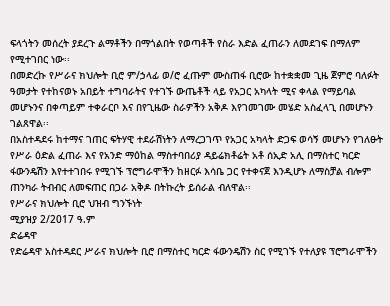ፍላጎትን መሰረት ያደረጉ ልማቶችን በማጎልበት የወጣቶች የስራ እድል ፈጠራን ለመደገፍ በማለም የሚተገበር ነው፡፡
በመድረኩ የሥራና ክህሎት ቢሮ ም/ኃላፊ ወ/ሮ ፈጡም ሙስጠፋ ቢሮው ከተቋቋመ ጊዜ ጀምሮ ባለፉት ዓመታት የተከናወኑ አበይት ተግባራትና የተገኙ ውጤቶች ላይ የአጋር አካላት ሚና ቀላል የማይባል መሆኑንና በቀጣይም ተቀራርቦ እና በየጊዜው ስራዎችን አቅዶ እየገመገሙ መሄድ አስፈላጊ በመሆኑን ገልጸዋል፡፡
በአስተዳደሩ ከተማና ገጠር ፍትሃዊ ተደራሽነትን ለማረጋገጥ የአጋር አካላት ድጋፍ ወሳኝ መሆኑን የገለፁት የሥራ ዕድል ፈጠራ እና የአንድ ማዕከል ማስተባበሪያ ዳይሬክቶሬት አቶ ሰኢድ አሊ በማስተር ካርድ ፋውንዴሽን እየተተገበሩ የሚገኙ ፕሮግራሞችን ከዘርፉ እሳቤ ጋር የተቀናጀ እንዲሆኑ ለማስቻል ብሎም ጠንካራ ትብብር ለመፍጠር በጋራ አቅዶ በትኩረት ይሰራል ብለዋል፡፡
የሥራና ክህሎት ቢሮ ህዝብ ግንኙነት
ሚያዝያ 2/2017 ዓ.ም
ድሬዳዋ
የድሬዳዋ አስተዳደር ሥራና ክህሎት ቢሮ በማስተር ካርድ ፋውንዴሽን ስር የሚገኙ የተለያዩ ፕሮግራሞችን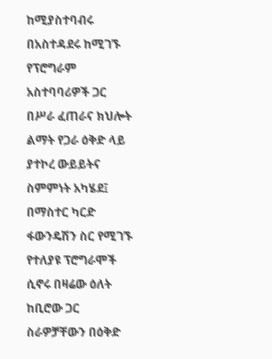ከሚያስተባብሩ በአስተዳደሩ ከሚገኙ የፕሮግራም አስተባባሪዎች ጋር በሥራ ፈጠራና ክህሎት ልማት የጋራ ዕቅድ ላይ ያተኮረ ውይይትና ስምምነት አካሄደ፤
በማስተር ካርድ ፋውንዴሽን ስር የሚገኙ የተለያዩ ፕሮግራሞች ሲኖሩ በዛሬው ዕለት ከቢሮው ጋር ስራዎቻቸውን በዕቅድ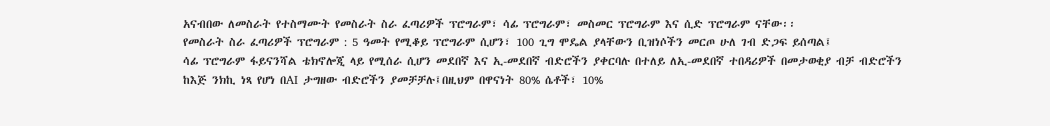አናብበው ለመስራት የተስማሙት የመስራት ስራ ፈጣሪዎች ፕሮግራም፣ ሳፊ ፕሮግራም፣ መስመር ፕሮግራም እና ሲድ ፕሮግራም ናቸው፡፡
የመስራት ስራ ፈጣሪዎች ፕሮግራም : 5 ዓመት የሚቆይ ፕሮግራም ሲሆን፣ 100 ጊግ ሞዴል ያላቸውን ቢዝነሶችን መርጦ ሁለ ገብ ድጋፍ ይሰጣል፤
ሳፊ ፕሮግራም ፋይናንሻል ቴክኖሎጂ ላይ የሚሰራ ሲሆን መደበኛ እና ኢ-መደበኛ ብድሮችን ያቀርባሉ በተለይ ለኢ-መደበኛ ተበዳሪዎች በመታወቂያ ብቻ ብድሮችን ከእጅ ንክኪ ነጻ የሆነ በAI ታግዘው ብድሮችን ያመቻቻሉ፤በዚህም በዋናነት 80% ሴቶች፣ 10%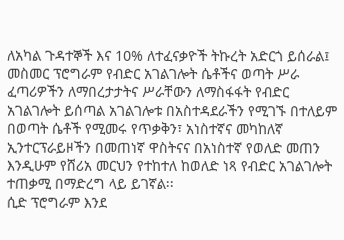ለአካል ጉዳተኞች እና 10% ለተፈናቃዮች ትኩረት አድርጎ ይሰራል፤
መስመር ፕሮግራም የብድር አገልገሎት ሴቶችና ወጣት ሥራ ፈጣሪዎችን ለማበረታታትና ሥራቸውን ለማስፋፋት የብድር አገልገሎት ይሰጣል አገልገሎቱ በአስተዳደራችን የሚገኙ በተለይም በወጣት ሴቶች የሚመሩ የጥቃቅን፣ አነስተኛና መካከለኛ ኢንተርፕራይዞችን በመጠነኛ ዋስትናና በአነስተኛ የወለድ መጠን እንዲሁም የሸሪአ መርህን የተከተለ ከወለድ ነጻ የብድር አገልገሎት ተጠቃሚ በማድረግ ላይ ይገኛል፡፡
ሲድ ፕሮግራም እንደ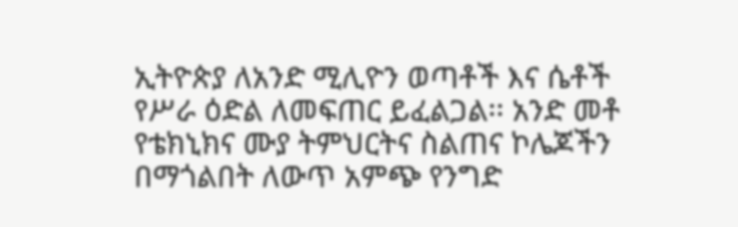ኢትዮጵያ ለአንድ ሚሊዮን ወጣቶች እና ሴቶች የሥራ ዕድል ለመፍጠር ይፈልጋል፡፡ አንድ መቶ የቴክኒክና ሙያ ትምህርትና ስልጠና ኮሌጆችን በማጎልበት ለውጥ አምጭ የንግድ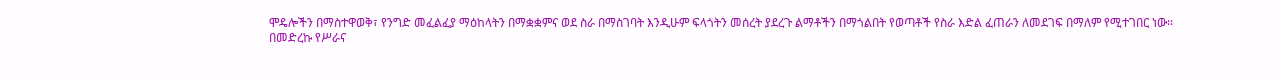ሞዴሎችን በማስተዋወቅ፣ የንግድ መፈልፈያ ማዕከላትን በማቋቋምና ወደ ስራ በማስገባት እንዲሁም ፍላጎትን መሰረት ያደረጉ ልማቶችን በማጎልበት የወጣቶች የስራ እድል ፈጠራን ለመደገፍ በማለም የሚተገበር ነው፡፡
በመድረኩ የሥራና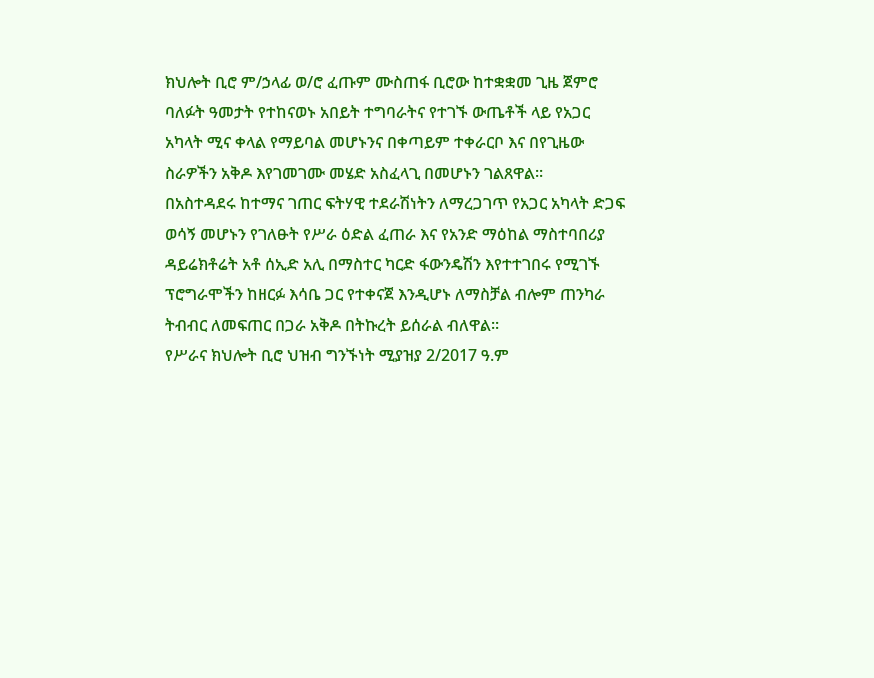ክህሎት ቢሮ ም/ኃላፊ ወ/ሮ ፈጡም ሙስጠፋ ቢሮው ከተቋቋመ ጊዜ ጀምሮ ባለፉት ዓመታት የተከናወኑ አበይት ተግባራትና የተገኙ ውጤቶች ላይ የአጋር አካላት ሚና ቀላል የማይባል መሆኑንና በቀጣይም ተቀራርቦ እና በየጊዜው ስራዎችን አቅዶ እየገመገሙ መሄድ አስፈላጊ በመሆኑን ገልጸዋል፡፡
በአስተዳደሩ ከተማና ገጠር ፍትሃዊ ተደራሽነትን ለማረጋገጥ የአጋር አካላት ድጋፍ ወሳኝ መሆኑን የገለፁት የሥራ ዕድል ፈጠራ እና የአንድ ማዕከል ማስተባበሪያ ዳይሬክቶሬት አቶ ሰኢድ አሊ በማስተር ካርድ ፋውንዴሽን እየተተገበሩ የሚገኙ ፕሮግራሞችን ከዘርፉ እሳቤ ጋር የተቀናጀ እንዲሆኑ ለማስቻል ብሎም ጠንካራ ትብብር ለመፍጠር በጋራ አቅዶ በትኩረት ይሰራል ብለዋል፡፡
የሥራና ክህሎት ቢሮ ህዝብ ግንኙነት ሚያዝያ 2/2017 ዓ.ም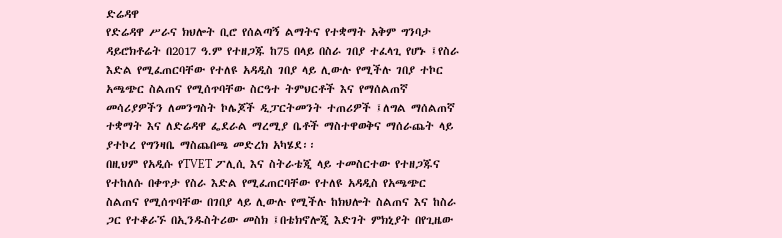ድሬዳዋ
የድሬዳዋ ሥራና ክህሎት ቢሮ የሰልጣኝ ልማትና የተቋማት አቅም ግንባታ ዳይሮክቶሬት በ2017 ዓ.ም የተዘጋጁ ከ75 በላይ በስራ ገበያ ተፈላጊ የሆኑ ፤የስራ እድል የሚፈጠርባቸው የተለዩ አዳዲስ ገበያ ላይ ሊውሉ የሚችሉ ገበያ ተኮር አጫጭር ስልጠና የሚሰጥባቸው ስርዓተ ትምህርቶች እና የማሰልጠኛ መሳሪያዎችን ለመንግስት ኮሌጆች ዲፓርትመንት ተጠሪዎች ፤ለግል ማሰልጠኛ ተቋማት እና ለድሬዳዋ ፌደራል ማረሚያ ቤቶች ማስተዋወቅና ማሰራጨት ላይ ያተኮረ የግንዛቤ ማስጨበጫ መድረክ አካሄደ፡፡
በዚህም የአዲሱ የTVET ፖሊሲ እና ስትራቴጂ ላይ ተመስርተው የተዘጋጁና የተከለሱ በቀጥታ የስራ እድል የሚፈጠርባቸው የተለዩ አዳዲስ የአጫጭር ስልጠና የሚሰጥባቸው በገበያ ላይ ሊውሉ የሚችሉ ከክህሎት ስልጠና እና ከስራ ጋር የተቆራኙ በኢንዱስትሪው መስክ ፤በቴክኖሎጂ እድገት ምክኒያት በየጊዜው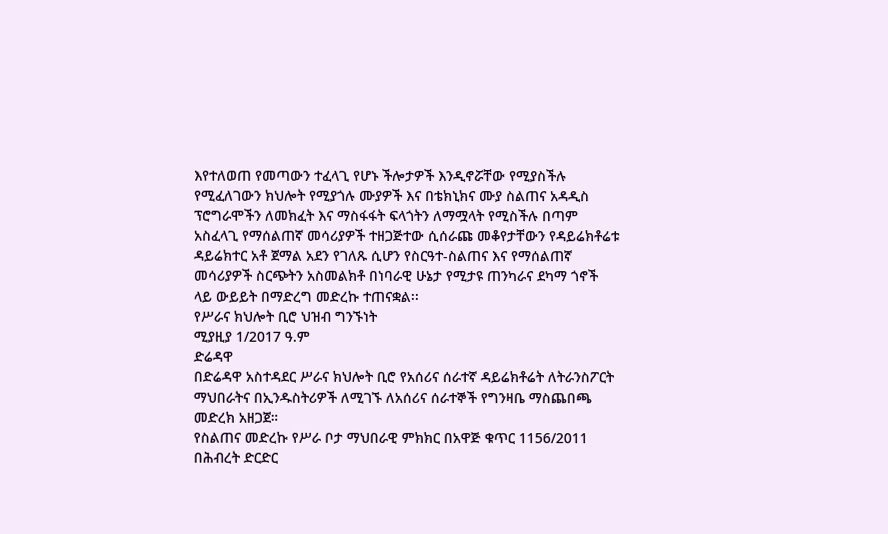እየተለወጠ የመጣውን ተፈላጊ የሆኑ ችሎታዎች እንዲኖሯቸው የሚያስችሉ የሚፈለገውን ክህሎት የሚያጎሉ ሙያዎች እና በቴክኒክና ሙያ ስልጠና አዳዲስ ፕሮግራሞችን ለመክፈት እና ማስፋፋት ፍላጎትን ለማሟላት የሚስችሉ በጣም አስፈላጊ የማሰልጠኛ መሳሪያዎች ተዘጋጅተው ሲሰራጩ መቆየታቸውን የዳይሬክቶሬቱ ዳይሬክተር አቶ ጀማል አደን የገለጹ ሲሆን የስርዓተ-ስልጠና እና የማሰልጠኛ መሳሪያዎች ስርጭትን አስመልክቶ በነባራዊ ሁኔታ የሚታዩ ጠንካራና ደካማ ጎኖች ላይ ውይይት በማድረግ መድረኩ ተጠናቋል፡፡
የሥራና ክህሎት ቢሮ ህዝብ ግንኙነት
ሚያዚያ 1/2017 ዓ.ም
ድሬዳዋ
በድሬዳዋ አስተዳደር ሥራና ክህሎት ቢሮ የአሰሪና ሰራተኛ ዳይሬክቶሬት ለትራንስፖርት ማህበራትና በኢንዱስትሪዎች ለሚገኙ ለአሰሪና ሰራተኞች የግንዛቤ ማስጨበጫ መድረክ አዘጋጀ።
የስልጠና መድረኩ የሥራ ቦታ ማህበራዊ ምክክር በአዋጅ ቁጥር 1156/2011 በሕብረት ድርድር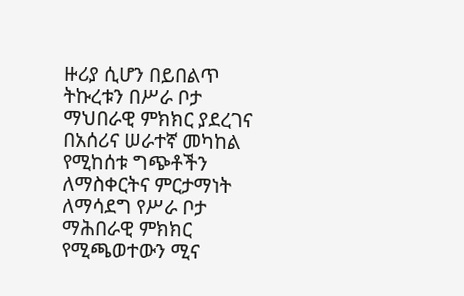ዙሪያ ሲሆን በይበልጥ ትኩረቱን በሥራ ቦታ ማህበራዊ ምክክር ያደረገና በአሰሪና ሠራተኛ መካከል የሚከሰቱ ግጭቶችን ለማስቀርትና ምርታማነት ለማሳደግ የሥራ ቦታ ማሕበራዊ ምክክር የሚጫወተውን ሚና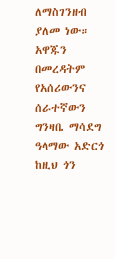ለማስገንዘብ ያለመ ነው።
አዋጁን በመረዳትም የአሰሪውንና ሰራተኛውን ግንዛቤ ማሳደግ ዓላማው አድርጎ ከዚህ ጎን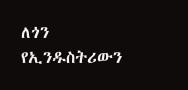ለጎን የኢንዱስትሪውን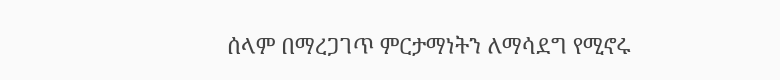ሰላም በማረጋገጥ ምርታማነትን ለማሳደግ የሚኖሩ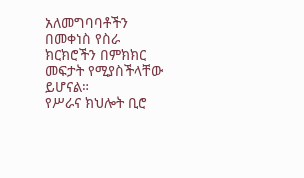አለመግባባቶችን በመቀነስ የስራ ክርክሮችን በምክክር መፍታት የሚያስችላቸው ይሆናል።
የሥራና ክህሎት ቢሮ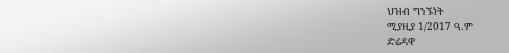ህዝብ ግንኙነት
ሚያዚያ 1/2017 ዓ.ም
ድሬዳዋ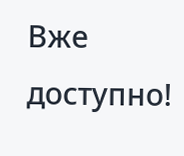Вже доступно!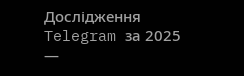Дослідження Telegram за 2025 —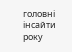головні інсайти року